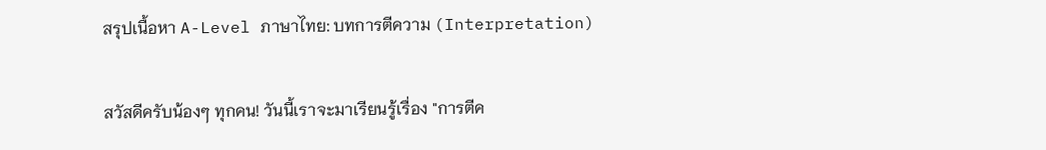สรุปเนื้อหา A-Level ภาษาไทย: บทการตีความ (Interpretation)

สวัสดีครับน้องๆ ทุกคน! วันนี้เราจะมาเรียนรู้เรื่อง "การตีค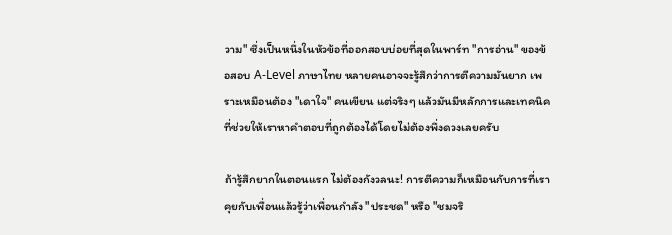วาม" ซึ่งเป็นหนึ่งในหัวข้อที่ออกสอบบ่อยที่สุดในพาร์ท "การอ่าน" ของข้อสอบ A-Level ภาษาไทย หลายคนอาจจะรู้สึกว่าการตีความมันยาก เพราะเหมือนต้อง "เดาใจ" คนเขียน แต่จริงๆ แล้วมันมีหลักการและเทคนิคที่ช่วยให้เราหาคำตอบที่ถูกต้องได้โดยไม่ต้องพึ่งดวงเลยครับ

ถ้ารู้สึกยากในตอนแรก ไม่ต้องกังวลนะ! การตีความก็เหมือนกับการที่เราคุยกับเพื่อนแล้วรู้ว่าเพื่อนกำลัง "ประชด" หรือ "ชมจริ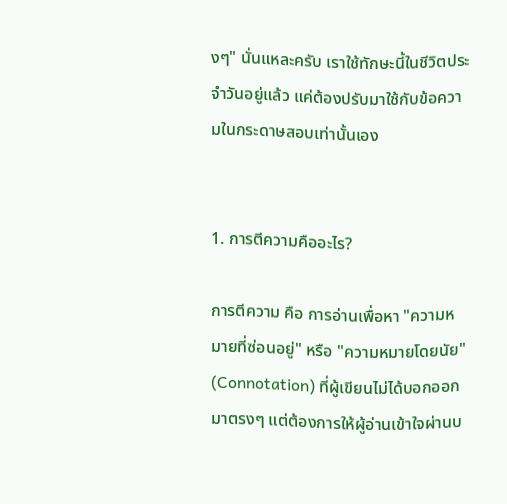งๆ" นั่นแหละครับ เราใช้ทักษะนี้ในชีวิตประจำวันอยู่แล้ว แค่ต้องปรับมาใช้กับข้อความในกระดาษสอบเท่านั้นเอง


1. การตีความคืออะไร?

การตีความ คือ การอ่านเพื่อหา "ความหมายที่ซ่อนอยู่" หรือ "ความหมายโดยนัย" (Connotation) ที่ผู้เขียนไม่ได้บอกออกมาตรงๆ แต่ต้องการให้ผู้อ่านเข้าใจผ่านบ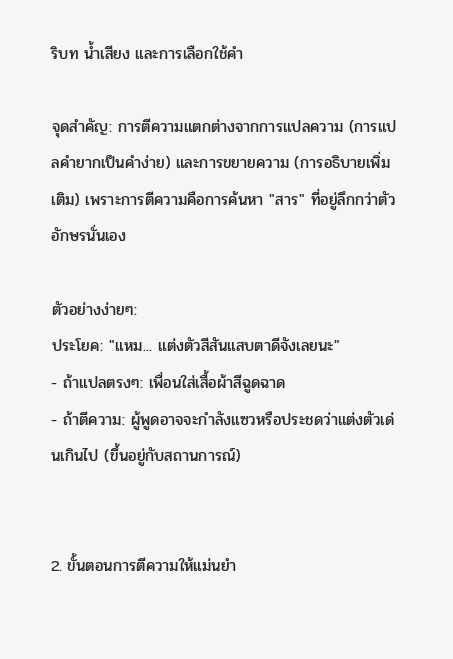ริบท น้ำเสียง และการเลือกใช้คำ

จุดสำคัญ: การตีความแตกต่างจากการแปลความ (การแปลคำยากเป็นคำง่าย) และการขยายความ (การอธิบายเพิ่มเติม) เพราะการตีความคือการค้นหา "สาร" ที่อยู่ลึกกว่าตัวอักษรนั่นเอง

ตัวอย่างง่ายๆ:
ประโยค: "แหม... แต่งตัวสีสันแสบตาดีจังเลยนะ"
- ถ้าแปลตรงๆ: เพื่อนใส่เสื้อผ้าสีฉูดฉาด
- ถ้าตีความ: ผู้พูดอาจจะกำลังแซวหรือประชดว่าแต่งตัวเด่นเกินไป (ขึ้นอยู่กับสถานการณ์)


2. ขั้นตอนการตีความให้แม่นยำ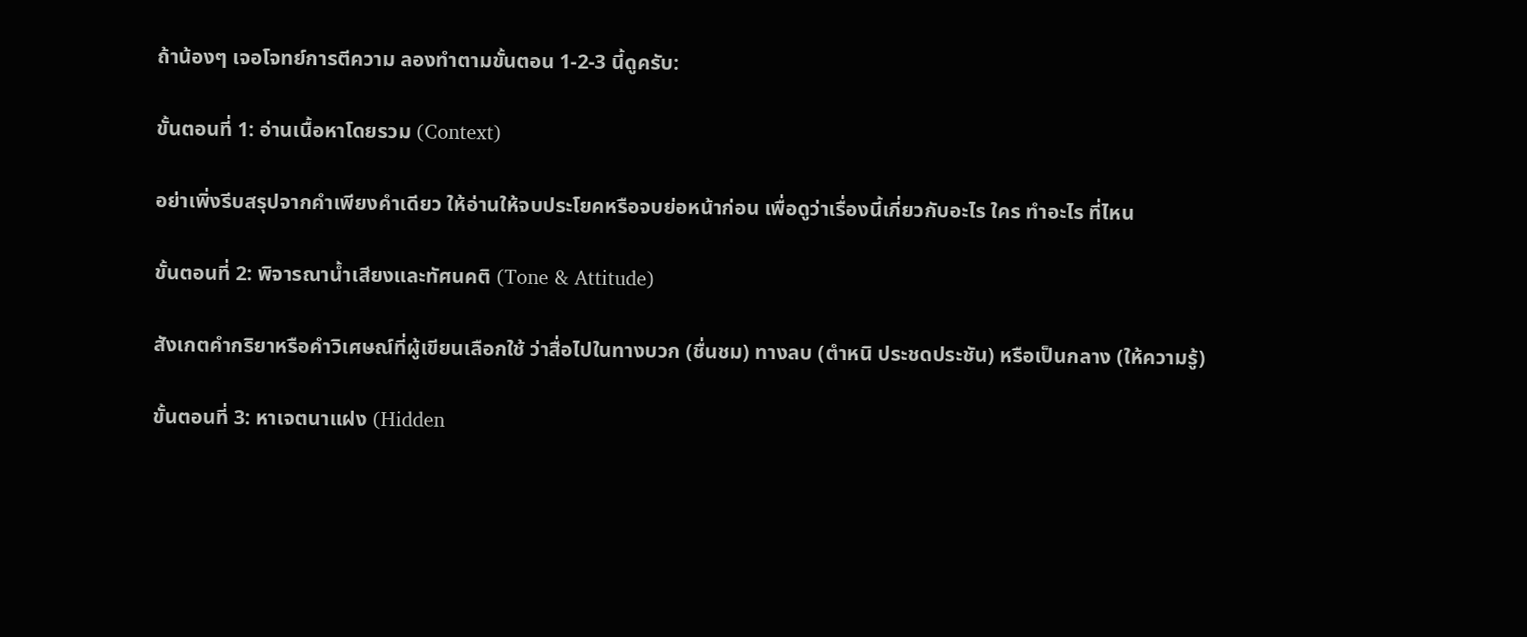ถ้าน้องๆ เจอโจทย์การตีความ ลองทำตามขั้นตอน 1-2-3 นี้ดูครับ:

ขั้นตอนที่ 1: อ่านเนื้อหาโดยรวม (Context)

อย่าเพิ่งรีบสรุปจากคำเพียงคำเดียว ให้อ่านให้จบประโยคหรือจบย่อหน้าก่อน เพื่อดูว่าเรื่องนี้เกี่ยวกับอะไร ใคร ทำอะไร ที่ไหน

ขั้นตอนที่ 2: พิจารณาน้ำเสียงและทัศนคติ (Tone & Attitude)

สังเกตคำกริยาหรือคำวิเศษณ์ที่ผู้เขียนเลือกใช้ ว่าสื่อไปในทางบวก (ชื่นชม) ทางลบ (ตำหนิ ประชดประชัน) หรือเป็นกลาง (ให้ความรู้)

ขั้นตอนที่ 3: หาเจตนาแฝง (Hidden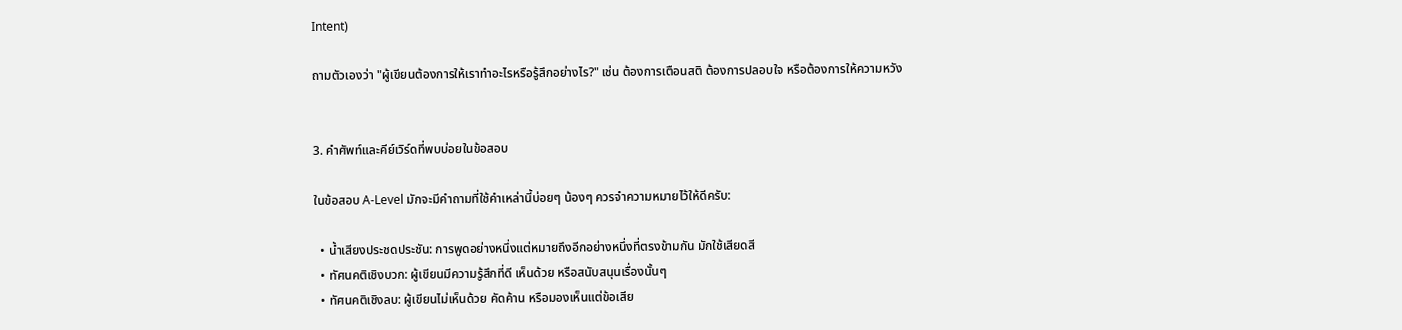Intent)

ถามตัวเองว่า "ผู้เขียนต้องการให้เราทำอะไรหรือรู้สึกอย่างไร?" เช่น ต้องการเตือนสติ ต้องการปลอบใจ หรือต้องการให้ความหวัง


3. คำศัพท์และคีย์เวิร์ดที่พบบ่อยในข้อสอบ

ในข้อสอบ A-Level มักจะมีคำถามที่ใช้คำเหล่านี้บ่อยๆ น้องๆ ควรจำความหมายไว้ให้ดีครับ:

  • น้ำเสียงประชดประชัน: การพูดอย่างหนึ่งแต่หมายถึงอีกอย่างหนึ่งที่ตรงข้ามกัน มักใช้เสียดสี
  • ทัศนคติเชิงบวก: ผู้เขียนมีความรู้สึกที่ดี เห็นด้วย หรือสนับสนุนเรื่องนั้นๆ
  • ทัศนคติเชิงลบ: ผู้เขียนไม่เห็นด้วย คัดค้าน หรือมองเห็นแต่ข้อเสีย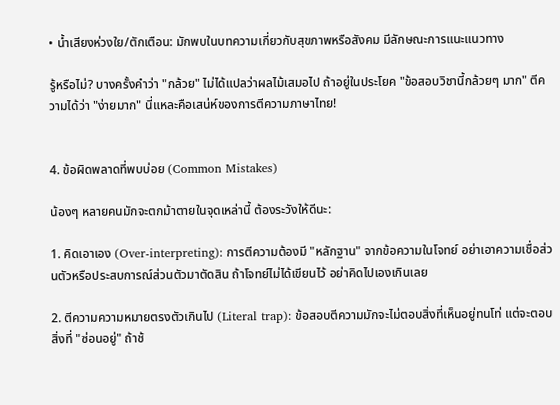• น้ำเสียงห่วงใย/ตักเตือน: มักพบในบทความเกี่ยวกับสุขภาพหรือสังคม มีลักษณะการแนะแนวทาง

รู้หรือไม่? บางครั้งคำว่า "กล้วย" ไม่ได้แปลว่าผลไม้เสมอไป ถ้าอยู่ในประโยค "ข้อสอบวิชานี้กล้วยๆ มาก" ตีความได้ว่า "ง่ายมาก" นี่แหละคือเสน่ห์ของการตีความภาษาไทย!


4. ข้อผิดพลาดที่พบบ่อย (Common Mistakes)

น้องๆ หลายคนมักจะตกม้าตายในจุดเหล่านี้ ต้องระวังให้ดีนะ:

1. คิดเอาเอง (Over-interpreting): การตีความต้องมี "หลักฐาน" จากข้อความในโจทย์ อย่าเอาความเชื่อส่วนตัวหรือประสบการณ์ส่วนตัวมาตัดสิน ถ้าโจทย์ไม่ได้เขียนไว้ อย่าคิดไปเองเกินเลย

2. ตีความความหมายตรงตัวเกินไป (Literal trap): ข้อสอบตีความมักจะไม่ตอบสิ่งที่เห็นอยู่ทนโท่ แต่จะตอบสิ่งที่ "ซ่อนอยู่" ถ้าช้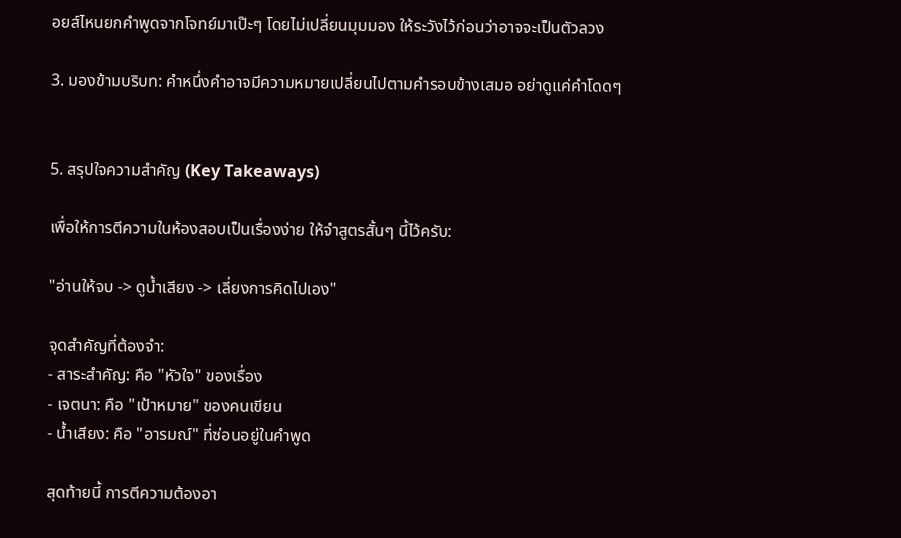อยส์ไหนยกคำพูดจากโจทย์มาเป๊ะๆ โดยไม่เปลี่ยนมุมมอง ให้ระวังไว้ก่อนว่าอาจจะเป็นตัวลวง

3. มองข้ามบริบท: คำหนึ่งคำอาจมีความหมายเปลี่ยนไปตามคำรอบข้างเสมอ อย่าดูแค่คำโดดๆ


5. สรุปใจความสำคัญ (Key Takeaways)

เพื่อให้การตีความในห้องสอบเป็นเรื่องง่าย ให้จำสูตรสั้นๆ นี้ไว้ครับ:

"อ่านให้จบ -> ดูน้ำเสียง -> เลี่ยงการคิดไปเอง"

จุดสำคัญที่ต้องจำ:
- สาระสำคัญ: คือ "หัวใจ" ของเรื่อง
- เจตนา: คือ "เป้าหมาย" ของคนเขียน
- น้ำเสียง: คือ "อารมณ์" ที่ซ่อนอยู่ในคำพูด

สุดท้ายนี้ การตีความต้องอา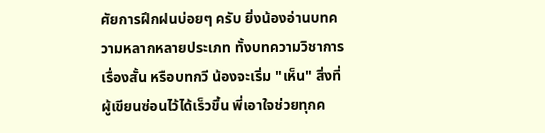ศัยการฝึกฝนบ่อยๆ ครับ ยิ่งน้องอ่านบทความหลากหลายประเภท ทั้งบทความวิชาการ เรื่องสั้น หรือบทกวี น้องจะเริ่ม "เห็น" สิ่งที่ผู้เขียนซ่อนไว้ได้เร็วขึ้น พี่เอาใจช่วยทุกค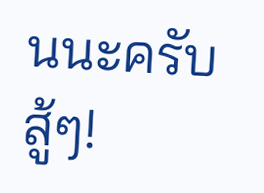นนะครับ สู้ๆ!